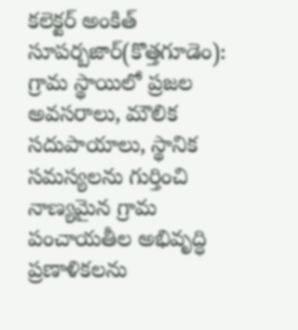కలెక్టర్ అంకిత్
సూపర్బజార్(కొత్తగూడెం): గ్రామ స్థాయిలో ప్రజల అవసరాలు, మౌలిక సదుపాయాలు, స్థానిక సమస్యలను గుర్తించి నాణ్యమైన గ్రామ పంచాయతీల అభివృద్ధి ప్రణాళికలను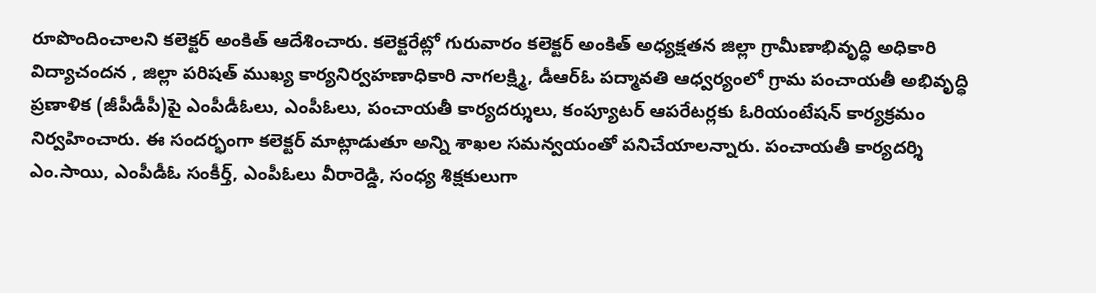రూపొందించాలని కలెక్టర్ అంకిత్ ఆదేశించారు. కలెక్టరేట్లో గురువారం కలెక్టర్ అంకిత్ అధ్యక్షతన జిల్లా గ్రామీణాభివృద్ధి అధికారి విద్యాచందన , జిల్లా పరిషత్ ముఖ్య కార్యనిర్వహణాధికారి నాగలక్ష్మి, డీఆర్ఓ పద్మావతి ఆధ్వర్యంలో గ్రామ పంచాయతీ అభివృద్ధి ప్రణాళిక (జీపీడీపీ)పై ఎంపీడీఓలు, ఎంపీఓలు, పంచాయతీ కార్యదర్శులు, కంప్యూటర్ ఆపరేటర్లకు ఓరియంటేషన్ కార్యక్రమం నిర్వహించారు. ఈ సందర్భంగా కలెక్టర్ మాట్లాడుతూ అన్ని శాఖల సమన్వయంతో పనిచేయాలన్నారు. పంచాయతీ కార్యదర్శి ఎం.సాయి, ఎంపీడీఓ సంకీర్త్, ఎంపీఓలు వీరారెడ్డి, సంధ్య శిక్షకులుగా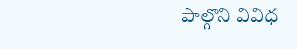పాల్గొని వివిధ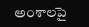అంశాలపై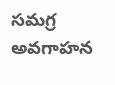సమగ్ర అవగాహన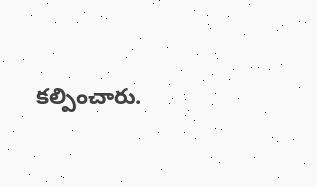కల్పించారు.